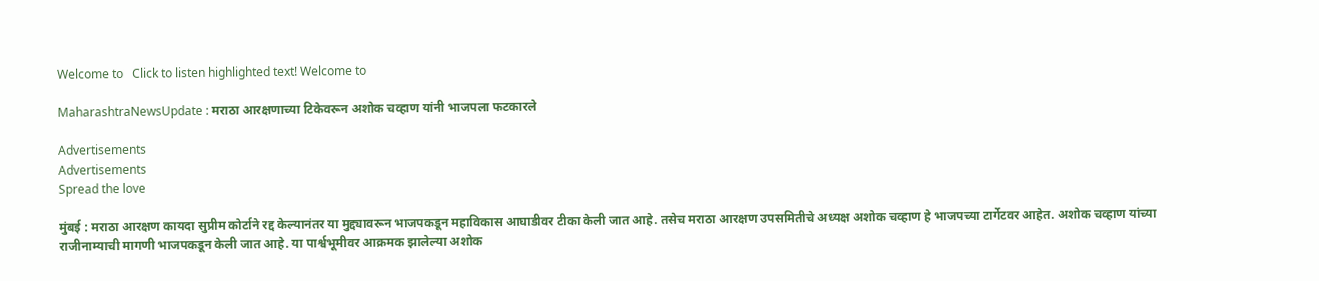Welcome to   Click to listen highlighted text! Welcome to

MaharashtraNewsUpdate : मराठा आरक्षणाच्या टिकेवरून अशोक चव्हाण यांनी भाजपला फटकारले

Advertisements
Advertisements
Spread the love

मुंबई : मराठा आरक्षण कायदा सुप्रीम कोर्टाने रद्द केल्यानंतर या मुद्द्यावरून भाजपकडून महाविकास आघाडीवर टीका केली जात आहे. तसेच मराठा आरक्षण उपसमितीचे अध्यक्ष अशोक चव्हाण हे भाजपच्या टार्गेटवर आहेत. अशोक चव्हाण यांच्या राजीनाम्याची मागणी भाजपकडून केली जात आहे. या पार्श्वभूमीवर आक्रमक झालेल्या अशोक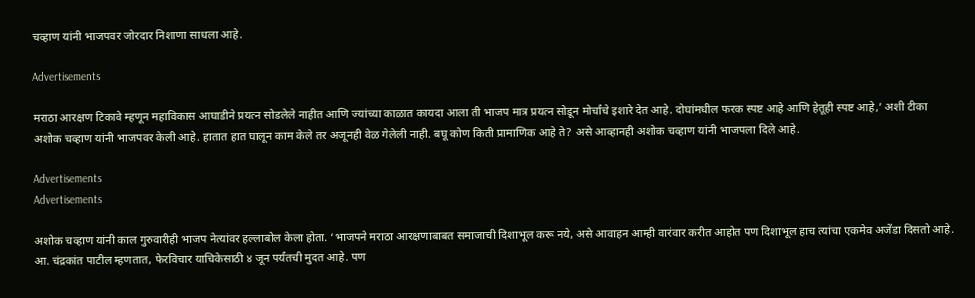चव्हाण यांनी भाजपवर जोरदार निशाणा साधला आहे.

Advertisements

मराठा आरक्षण टिकावे म्हणून महाविकास आघाडीने प्रयत्न सोडलेले नाहीत आणि ज्यांच्या काळात कायदा आला ती भाजप मात्र प्रयत्न सोडून मोर्चांचे इशारे देत आहे. दोघांमधील फरक स्पष्ट आहे आणि हेतूही स्पष्ट आहे,’ अशी टीका अशोक चव्हाण यांनी भाजपवर केली आहे. हातात हात घालून काम केले तर अजूनही वेळ गेलेली नाही. बघू कोण किती प्रामाणिक आहे ते? असे आव्हानही अशोक चव्हाण यांनी भाजपला दिले आहे.

Advertisements
Advertisements

अशोक चव्हाण यांनी काल गुरुवारीही भाजप नेत्यांवर हल्लाबोल केला होता. ‘भाजपने मराठा आरक्षणाबाबत समाजाची दिशाभूल करू नये, असे आवाहन आम्ही वारंवार करीत आहोत पण दिशाभूल हाच त्यांचा एकमेव अजेंडा दिसतो आहे. आ. चंद्रकांत पाटील म्हणतात, फेरविचार याचिकेसाठी ४ जून पर्यंतची मुदत आहे. पण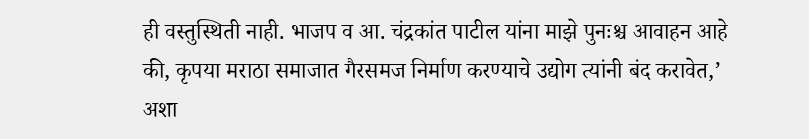ही वस्तुस्थिती नाही. भाजप व आ. चंद्रकांत पाटील यांना माझे पुनःश्च आवाहन आहे की, कृपया मराठा समाजात गैरसमज निर्माण करण्याचे उद्योग त्यांनी बंद करावेत,’ अशा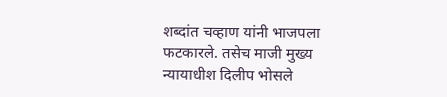शब्दांत चव्हाण यांनी भाजपला फटकारले. तसेच माजी मुख्य न्यायाधीश दिलीप भोसले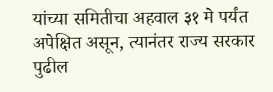यांच्या समितीचा अहवाल ३१ मे पर्यंत अपेक्षित असून, त्यानंतर राज्य सरकार पुढील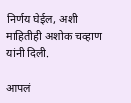निर्णय घेईल, अशी माहितीही अशोक चव्हाण यांनी दिली.

आपलं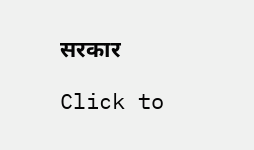सरकार

Click to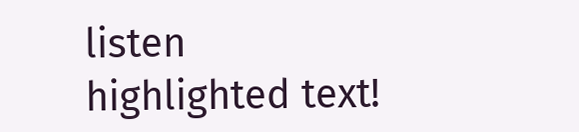listen highlighted text!